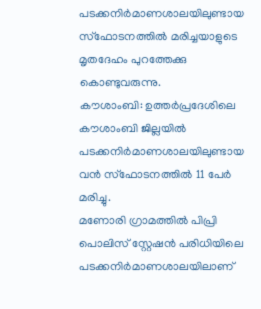പടക്കനിർമാണശാലയിലുണ്ടായ സ്ഫോടനത്തിൽ മരിച്ചയാളുടെ മൃതദേഹം പുറത്തേക്കു കൊണ്ടുവരുന്നു.
കൗശാംബി: ഉത്തർപ്രദേശിലെ കൗശാംബി ജില്ലയിൽ പടക്കനിർമാണശാലയിലുണ്ടായ വൻ സ്ഫോടനത്തിൽ 11 പേർ മരിച്ചു.
മണോരി ഗ്രാമത്തിൽ പിപ്രി പൊലിസ് സ്റ്റേഷൻ പരിധിയിലെ പടക്കനിർമാണശാലയിലാണ്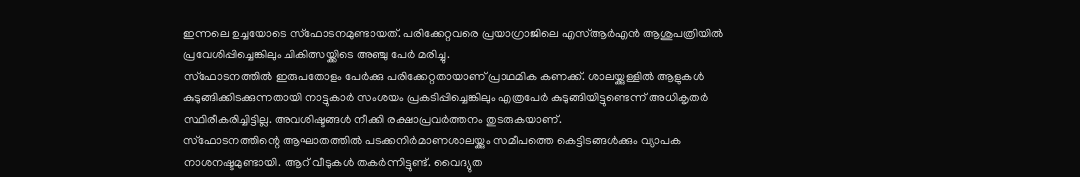ഇന്നലെ ഉച്ചയോടെ സ്ഫോടനമുണ്ടായത്. പരിക്കേറ്റവരെ പ്രയാഗ്രാജിലെ എസ്ആർഎൻ ആശുപത്രിയിൽ പ്രവേശിപ്പിച്ചെങ്കിലും ചികിത്സയ്ക്കിടെ അഞ്ചു പേർ മരിച്ചു.
സ്ഫോടനത്തിൽ ഇരുപതോളം പേർക്കു പരിക്കേറ്റതായാണ് പ്രാഥമിക കണക്ക്. ശാലയ്ക്കുള്ളിൽ ആളുകൾ കുടുങ്ങിക്കിടക്കുന്നതായി നാട്ടുകാർ സംശയം പ്രകടിപ്പിച്ചെങ്കിലും എത്രപേർ കുടുങ്ങിയിട്ടുണ്ടെന്ന് അധികൃതർ സ്ഥിരീകരിച്ചിട്ടില്ല. അവശിഷ്ടങ്ങൾ നീക്കി രക്ഷാപ്രവർത്തനം തുടരുകയാണ്.
സ്ഫോടനത്തിന്റെ ആഘാതത്തിൽ പടക്കനിർമാണശാലയ്ക്കും സമീപത്തെ കെട്ടിടങ്ങൾക്കും വ്യാപക നാശനഷ്ടമുണ്ടായി. ആറ് വീടുകൾ തകർന്നിട്ടുണ്ട്. വൈദ്യുത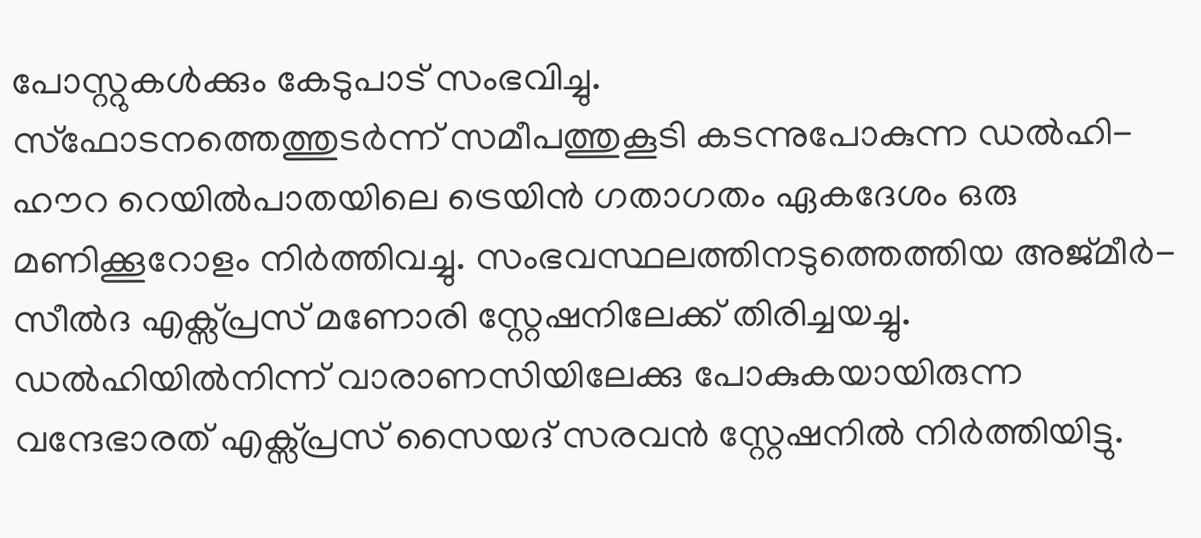പോസ്റ്റുകൾക്കും കേടുപാട് സംഭവിച്ചു.
സ്ഫോടനത്തെത്തുടർന്ന് സമീപത്തുകൂടി കടന്നുപോകുന്ന ഡൽഹി-ഹൗറ റെയിൽപാതയിലെ ട്രെയിൻ ഗതാഗതം ഏകദേശം ഒരു മണിക്കൂറോളം നിർത്തിവച്ചു. സംഭവസ്ഥലത്തിനടുത്തെത്തിയ അജ്മീർ-സീൽദ എക്സ്പ്രസ് മണോരി സ്റ്റേഷനിലേക്ക് തിരിച്ചയച്ചു.
ഡൽഹിയിൽനിന്ന് വാരാണസിയിലേക്കു പോകുകയായിരുന്ന വന്ദേഭാരത് എക്സ്പ്രസ് സൈയദ് സരവൻ സ്റ്റേഷനിൽ നിർത്തിയിട്ടു.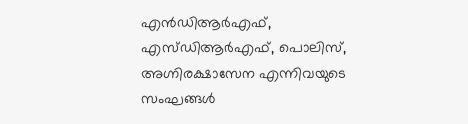എൻഡിആർഎഫ്, എസ്ഡിആർഎഫ്, പൊലിസ്, അഗ്നിരക്ഷാസേന എന്നിവയുടെ സംഘങ്ങൾ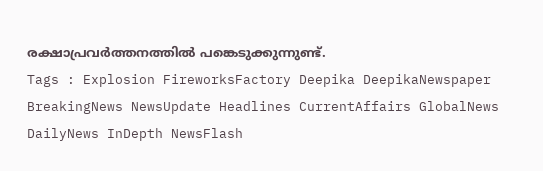രക്ഷാപ്രവർത്തനത്തിൽ പങ്കെടുക്കുന്നുണ്ട്.
Tags : Explosion FireworksFactory Deepika DeepikaNewspaper BreakingNews NewsUpdate Headlines CurrentAffairs GlobalNews DailyNews InDepth NewsFlash